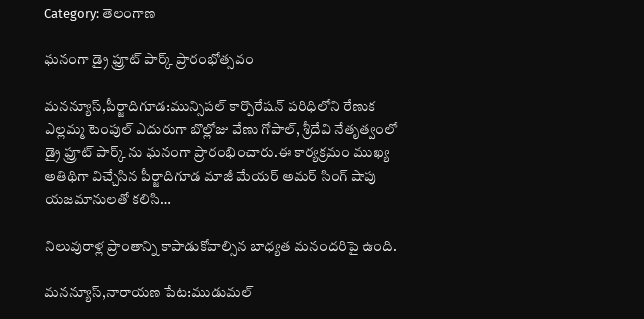Category: తెలంగాణ

ఘనంగా డ్రై ఫ్రూట్ పార్క్ ప్రారంభోత్సవం

మనన్యూస్,పీర్జాదిగూడ:మున్సిపల్ కార్పొరేషన్ పరిధిలోని రేణుక ఎల్లమ్మ టెంపుల్ ఎదురుగా బొల్లోజు వేణు గోపాల్, శ్రీదేవి నేతృత్వంలో డ్రై ఫ్రూట్ పార్క్ ను ఘనంగా ప్రారంభించారు.ఈ కార్యక్రమం ముఖ్య అతిథిగా విచ్చేసిన పీర్జాదిగూడ మాజీ మేయర్ అమర్ సింగ్ షాపు యజమానులతో కలిసి…

నిలువురాళ్ల ప్రాంతాన్ని కాపాడుకోవాల్సిన బాధ్యత మనందరిపై ఉంది.

మనన్యూస్,నారాయణ పేట:ముడుమల్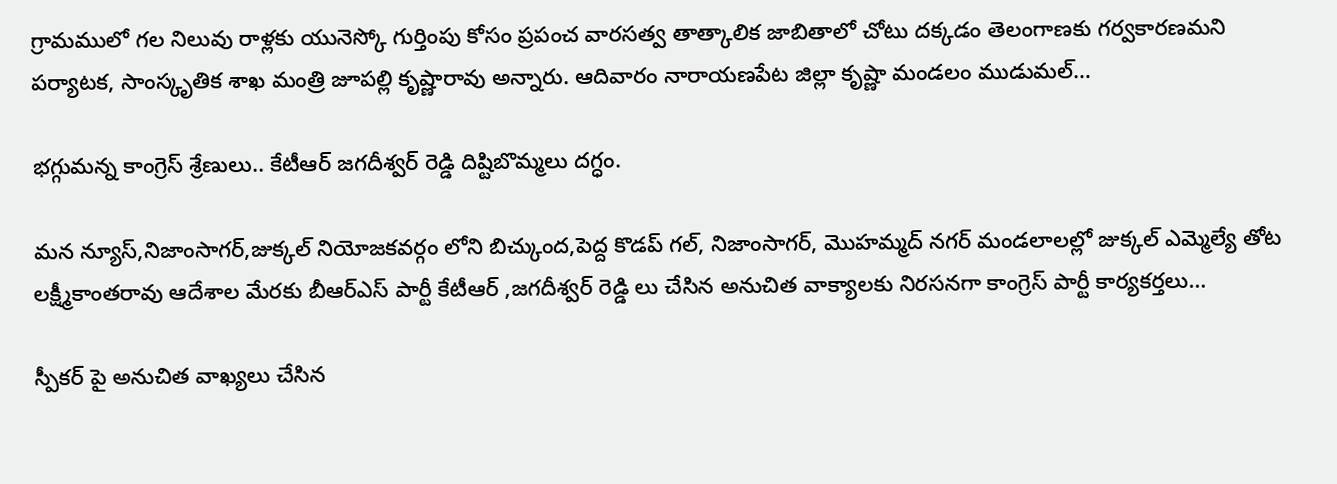గ్రామములో గల నిలువు రాళ్లకు యునెస్కో గుర్తింపు కోసం ప్రపంచ వారసత్వ తాత్కాలిక జాబితాలో చోటు దక్కడం తెలంగాణకు గర్వకారణమని పర్యాటక, సాంస్కృతిక శాఖ మంత్రి జూపల్లి కృష్ణారావు అన్నారు. ఆదివారం నారాయణపేట జిల్లా కృష్ణా మండలం ముడుమల్…

భగ్గుమన్న కాంగ్రెస్ శ్రేణులు.. కేటీఆర్ జగదీశ్వర్ రెడ్డి దిష్టిబొమ్మలు దగ్ధం.

మన న్యూస్,నిజాంసాగర్,జుక్కల్ నియోజకవర్గం లోని బిచ్కుంద,పెద్ద కొడప్ గల్, నిజాంసాగర్, మొహమ్మద్ నగర్ మండలాలల్లో జుక్కల్ ఎమ్మెల్యే తోట లక్ష్మీకాంతరావు ఆదేశాల మేరకు బీఆర్ఎస్ పార్టీ కేటీఆర్ ,జగదీశ్వర్ రెడ్డి లు చేసిన అనుచిత వాక్యాలకు నిరసనగా కాంగ్రెస్ పార్టీ కార్యకర్తలు…

స్పీకర్ పై అనుచిత వాఖ్యలు చేసిన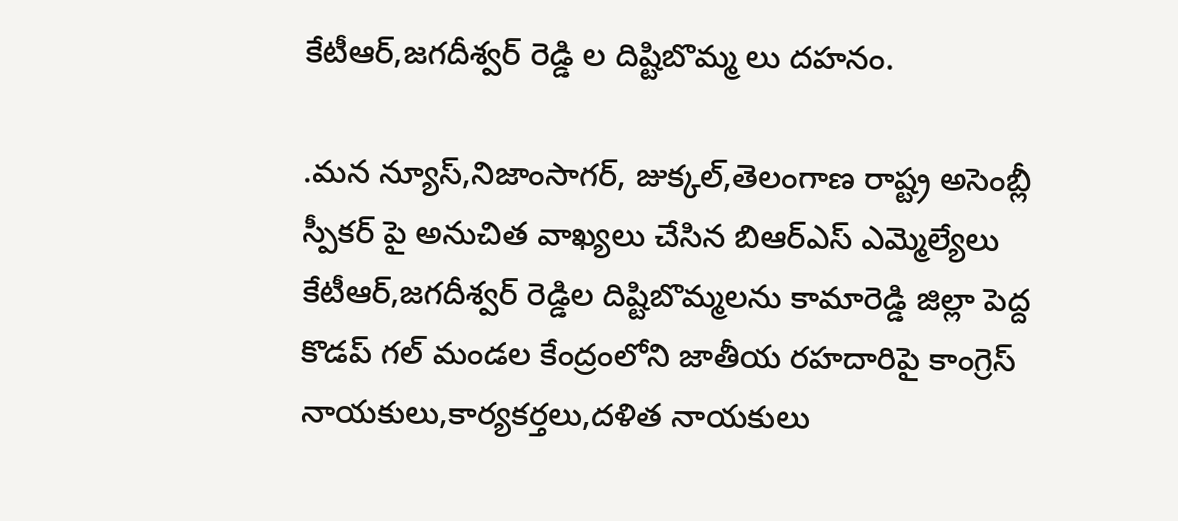కేటీఆర్,జగదీశ్వర్ రెడ్డి ల దిష్టిబొమ్మ లు దహనం.

.మన న్యూస్,నిజాంసాగర్, జుక్కల్,తెలంగాణ రాష్ట్ర అసెంబ్లీ స్పీకర్ పై అనుచిత వాఖ్యలు చేసిన బిఆర్ఎస్ ఎమ్మెల్యేలు కేటీఆర్,జగదీశ్వర్ రెడ్డిల దిష్టిబొమ్మలను కామారెడ్డి జిల్లా పెద్ద కొడప్ గల్ మండల కేంద్రంలోని జాతీయ రహదారిపై కాంగ్రెస్ నాయకులు,కార్యకర్తలు,దళిత నాయకులు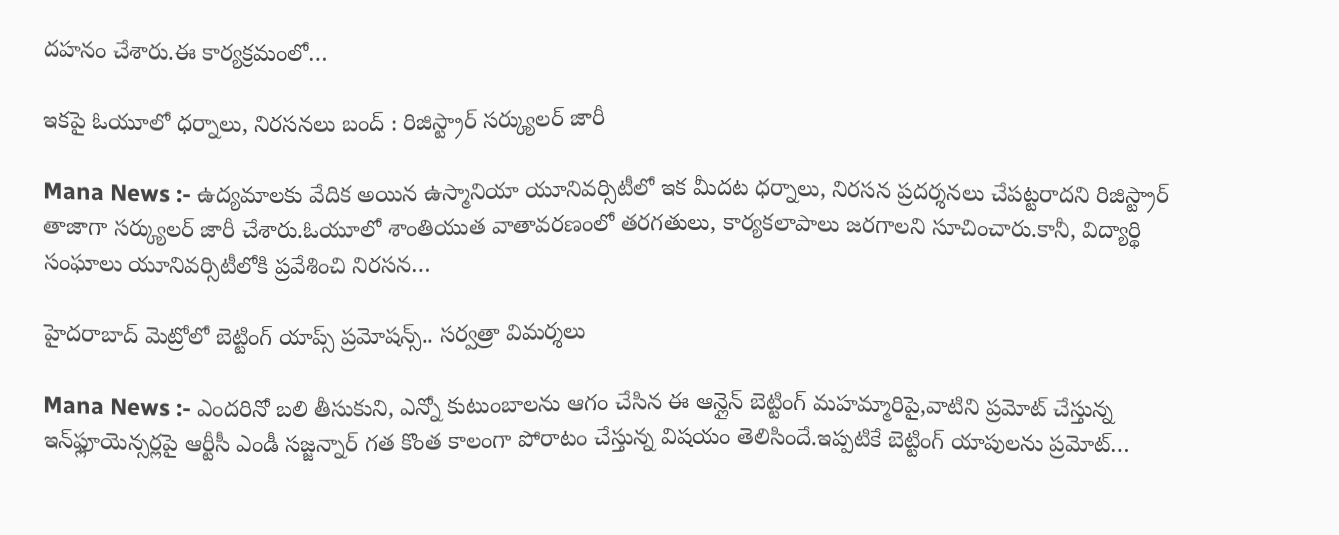దహనం చేశారు.ఈ కార్యక్రమంలో…

ఇకపై ఓయూలో ధర్నాలు, నిరసనలు బంద్ : రిజిస్ట్రార్ సర్క్యులర్ జారీ

Mana News :- ఉద్యమాలకు వేదిక అయిన ఉస్మానియా యూనివర్సిటీలో ఇక మీదట ధర్నాలు, నిరసన ప్రదర్శనలు చేపట్టరాదని రిజిస్ట్రార్ తాజాగా సర్క్యులర్ జారీ చేశారు.ఓయూలో శాంతియుత వాతావరణంలో తరగతులు, కార్యకలాపాలు జరగాలని సూచించారు.కానీ, విద్యార్థి సంఘాలు యూనివర్సిటీలోకి ప్రవేశించి నిరసన…

హైదరాబాద్ మెట్రోలో బెట్టింగ్ యాప్స్‌ ప్రమోషన్స్.. సర్వత్రా విమర్శలు

Mana News :- ఎందరినో బలి తీసుకుని, ఎన్నో కుటుంబాలను ఆగం చేసిన ఈ ఆన్లైన్ బెట్టింగ్ మహమ్మారిపై,వాటిని ప్రమోట్ చేస్తున్న ఇన్‌ఫ్లూయెన్సర్లపై ఆర్టీసీ ఎండీ సజ్జన్నార్ గత కొంత కాలంగా పోరాటం చేస్తున్న విషయం తెలిసిందే.ఇప్పటికే బెట్టింగ్ యాపులను ప్రమోట్…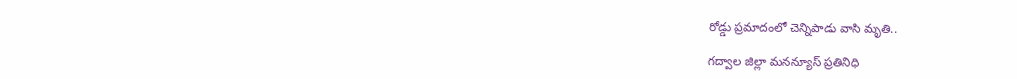రోడ్డు ప్రమాదంలో చెన్నిపాడు వాసి మృతి..

గద్వాల జిల్లా మనన్యూస్ ప్రతినిధి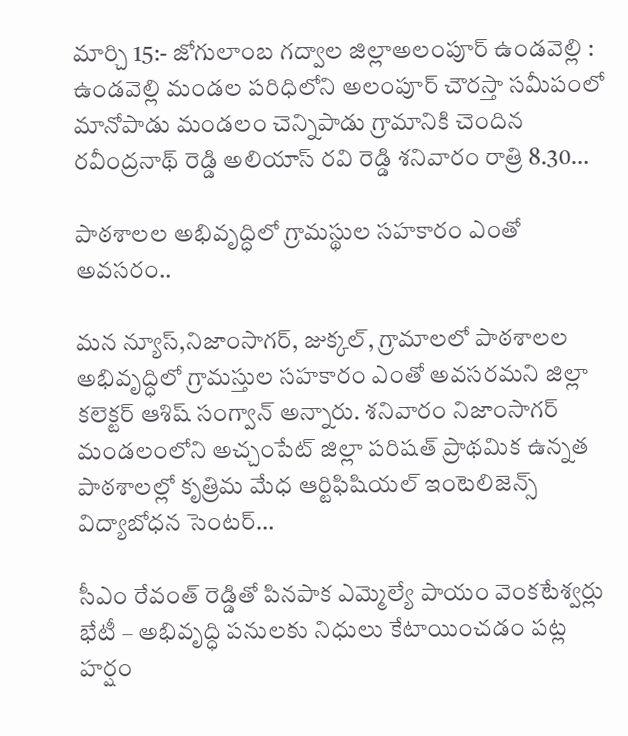మార్చి 15:- జోగులాంబ గద్వాల జిల్లాఅలంపూర్ ఉండవెల్లి : ఉండవెల్లి మండల పరిధిలోని అలంపూర్ చౌరస్తా సమీపంలో మానోపాడు మండలం చెన్నిపాడు గ్రామానికి చెందిన రవీంద్రనాథ్ రెడ్డి అలియాస్ రవి రెడ్డి శనివారం రాత్రి 8.30…

పాఠశాలల అభివృద్ధిలో గ్రామస్థుల సహకారం ఎంతో అవసరం..

మన న్యూస్,నిజాంసాగర్, జుక్కల్, గ్రామాలలో పాఠశాలల అభివృద్ధిలో గ్రామస్తుల సహకారం ఎంతో అవసరమని జిల్లా కలెక్టర్ ఆశిష్ సంగ్వాన్ అన్నారు. శనివారం నిజాంసాగర్ మండలంలోని అచ్చంపేట్ జిల్లా పరిషత్ ప్రాథమిక ఉన్నత పాఠశాలల్లో కృత్రిమ మేధ ఆర్టిఫిషియల్ ఇంటెలిజెన్స్ విద్యాబోధన సెంటర్…

సీఎం రేవంత్ రెడ్డితో పినపాక ఎమ్మెల్యే పాయం వెంకటేశ్వర్లు భేటీ – అభివృద్ధి పనులకు నిధులు కేటాయించడం పట్ల హర్షం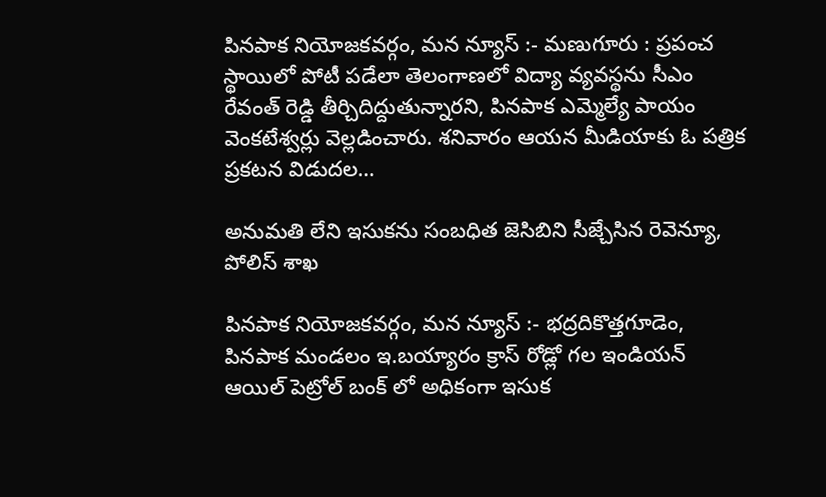పినపాక నియోజకవర్గం, మన న్యూస్ :- మణుగూరు : ప్రపంచ స్థాయిలో పోటీ పడేలా తెలంగాణలో విద్యా వ్యవస్థను సీఎం రేవంత్ రెడ్డి తీర్చిదిద్దుతున్నారని, పినపాక ఎమ్మెల్యే పాయం వెంకటేశ్వర్లు వెల్లడించారు. శనివారం ఆయన మీడియాకు ఓ పత్రిక ప్రకటన విడుదల…

అనుమతి లేని ఇసుకను సంబధిత జెసిబిని సీజ్చేసిన రెవెన్యూ, పోలిస్ శాఖ

పినపాక నియోజకవర్గం, మన న్యూస్ :- భద్రదికొత్తగూడెం, పినపాక మండలం ఇ.బయ్యారం క్రాస్ రోడ్లో గల ఇండియన్ ఆయిల్ పెట్రోల్ బంక్ లో అధికంగా ఇసుక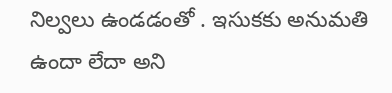నిల్వలు ఉండడంతో . ఇసుకకు అనుమతి ఉందా లేదా అని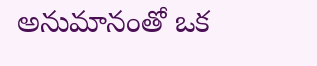అనుమానంతో ఒక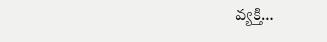వ్యక్తి…